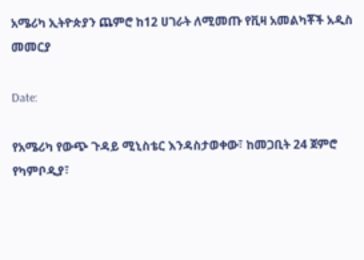አሜሪካ ኢትዮጵያን ጨምሮ ከ12 ሀገራት ለሚመጡ የቪዛ አመልካቾች አዲስ መመርያ

Date:

የአሜሪካ የውጭ ጉዳይ ሚኒስቴር እንዳስታወቀው፣ ከመጋቢት 24 ጀምሮ የካምቦዲያ፣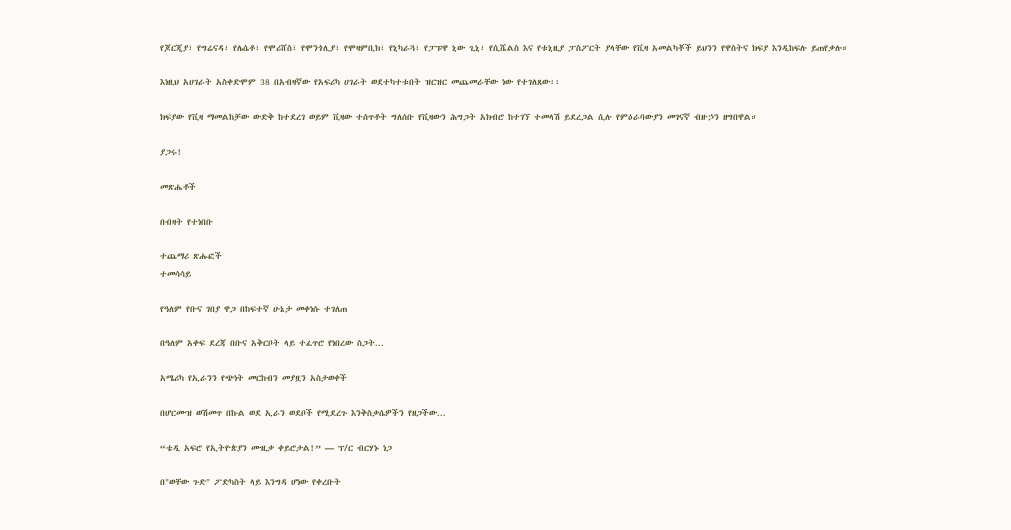የጆርጂያ፣ የግሬናዳ፣ የሌሴቶ፣ የሞሪሸስ፣ የሞንጎሊያ፣ የሞዛምቢክ፣ የኒካራጓ፣ የፓፑዋ ኒው ጊኒ፣ የሲሼልስ እና የቱኒዚያ ፓስፖርት ያላቸው የቪዛ አመልካቾች ይህንን የዋስትና ክፍያ እንዲከፍሉ ይጠየቃሉ።

እነዚህ አሀገራት አስቀድሞም 38 በአብዛኛው የአፍሪካ ሀገራት ወደተካተቱበት ዝርዝር መጨመራቸው ነው የተገለጸው፡፡

ክፍያው የቪዛ ማመልከቻው ውድቅ ከተደረገ ወይም ቪዛው ተሰጥቶት ግለሰቡ የቪዛውን ሕግጋት አክብሮ ከተገኘ ተመላሽ ይደረጋል ሲሉ የምዕራባውያን መገናኛ ብዙኃን ዘግበዋል።

ያጋሩ!

መጽሔቶች

በብዛት የተነበቡ

ተጨማሪ ጽሑፎች
ተመሳሳይ

የዓለም የቡና ገበያ ዋጋ በከፍተኛ ሁኔታ መቀነሱ ተገለጠ

በዓለም አቀፍ ደረጃ በቡና አቅርቦት ላይ ተፈጥሮ የነበረው ስጋት...

አሜሪካ የኢራንን የጭነት መርከብን መያዟን አስታወቀች

በሆርሙዝ ወሽመጥ በኩል ወደ ኢራን ወደቦች የሚደረጉ እንቅስቃሴዎችን የዘጋችው...

“ቴዲ አፍሮ የኢትዮጵያን ሙዚቃ ቀይሮታል!” — ፕ/ር ብርሃኑ ነጋ

በ"ወቸው ጉድ" ፖድካስት ላይ እንግዳ ሆነው የቀረቡት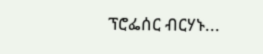ፕሮፌሰር ብርሃኑ...